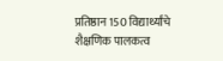प्रतिष्ठान 150 विद्यार्थ्यांचे शैक्षणिक पालकत्व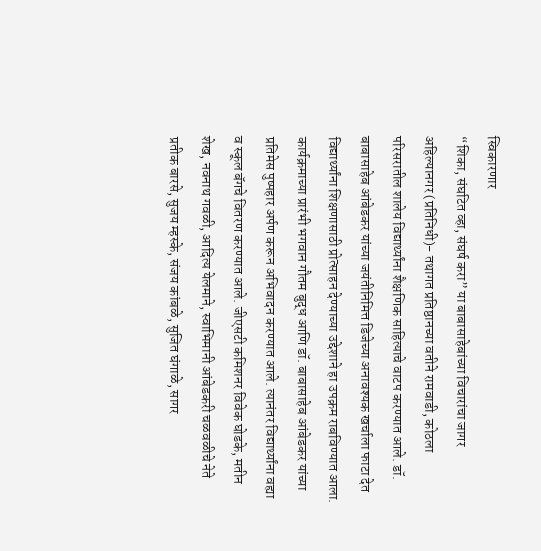स्विकारणार
“शिका, संघटित व्हा, संघर्ष करा” या बाबासाहेबांच्या विचारांचा जागर
अहिल्यानगर (प्रतिनिधी)- तथागत प्रतिष्ठानच्या वतीने रामवाडी, कोठला परिसरातील शालेय विद्यार्थ्यांना शैक्षणिक साहित्याचे वाटप करण्यात आले. डॉ. बाबासाहेब आंबेडकर यांच्या जयंतीनिमित्त डिजेच्या अनावश्यक खर्चाला फाटा देत विद्यार्थ्यांना शिक्षणासाठी प्रोत्साहन देण्याच्या उद्देशाने हा उपक्रम राबविण्यात आला.
कार्यक्रमाच्या प्रारंभी भगवान गौतम बुद्ध आणि डॉ. बाबासाहेब आंबेडकर यांच्या प्रतिमेस पुष्पहार अर्पण करून अभिवादन करण्यात आले. त्यानंतर विद्यार्थ्यांना वह्या व स्कूल बॅगचे वितरण करण्यात आले. जीएसटी कमिशनर विवेक घोडके, मतीन शेख, नवनाथ गवळी, आदित्य येलमाने, स्वाभिमानी आंबेडकरी चळवळीचे नेते प्रतीक बारसे, सुजय म्हस्के, संजय कांबळे, सुजित घंगाळे, सागर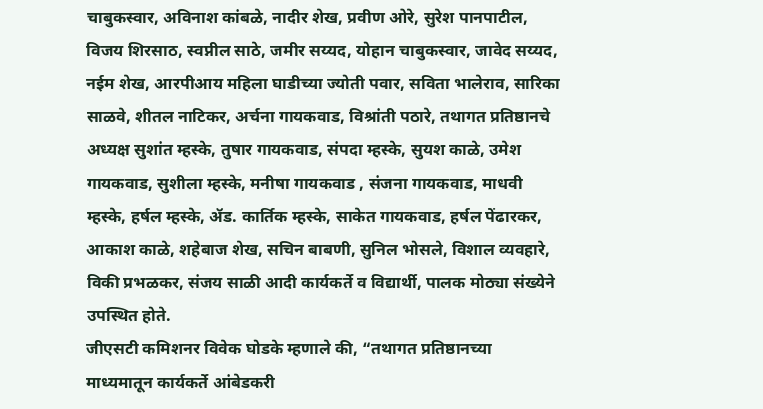चाबुकस्वार, अविनाश कांबळे, नादीर शेख, प्रवीण ओरे, सुरेश पानपाटील, विजय शिरसाठ, स्वप्नील साठे, जमीर सय्यद, योहान चाबुकस्वार, जावेद सय्यद, नईम शेख, आरपीआय महिला घाडीच्या ज्योती पवार, सविता भालेराव, सारिका साळवे, शीतल नाटिकर, अर्चना गायकवाड, विश्रांती पठारे, तथागत प्रतिष्ठानचे अध्यक्ष सुशांत म्हस्के, तुषार गायकवाड, संपदा म्हस्के, सुयश काळे, उमेश गायकवाड, सुशीला म्हस्के, मनीषा गायकवाड , संजना गायकवाड, माधवी म्हस्के, हर्षल म्हस्के, ॲड. कार्तिक म्हस्के, साकेत गायकवाड, हर्षल पेंढारकर, आकाश काळे, शहेबाज शेख, सचिन बाबणी, सुनिल भोसले, विशाल व्यवहारे, विकी प्रभळकर, संजय साळी आदी कार्यकर्ते व विद्यार्थी, पालक मोठ्या संख्येने उपस्थित होते.
जीएसटी कमिशनर विवेक घोडके म्हणाले की, “तथागत प्रतिष्ठानच्या माध्यमातून कार्यकर्ते आंबेडकरी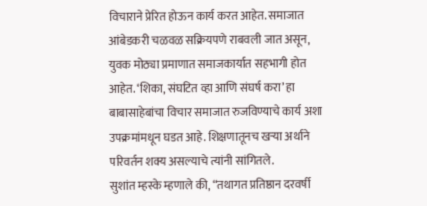विचाराने प्रेरित होऊन कार्य करत आहेत. समाजात आंबेडकरी चळवळ सक्रियपणे राबवली जात असून, युवक मोठ्या प्रमाणात समाजकार्यात सहभागी होत आहेत. ‘शिका, संघटित व्हा आणि संघर्ष करा’ हा बाबासाहेबांचा विचार समाजात रुजविण्याचे कार्य अशा उपक्रमांमधून घडत आहे. शिक्षणातूनच खऱ्या अर्थाने परिवर्तन शक्य असल्याचे त्यांनी सांगितले.
सुशांत म्हस्के म्हणाले की, “तथागत प्रतिष्ठान दरवर्षी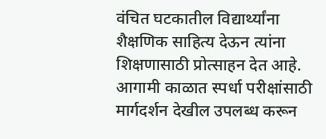वंचित घटकातील विद्यार्थ्यांना शैक्षणिक साहित्य देऊन त्यांना शिक्षणासाठी प्रोत्साहन देत आहे. आगामी काळात स्पर्धा परीक्षांसाठी मार्गदर्शन देखील उपलब्ध करून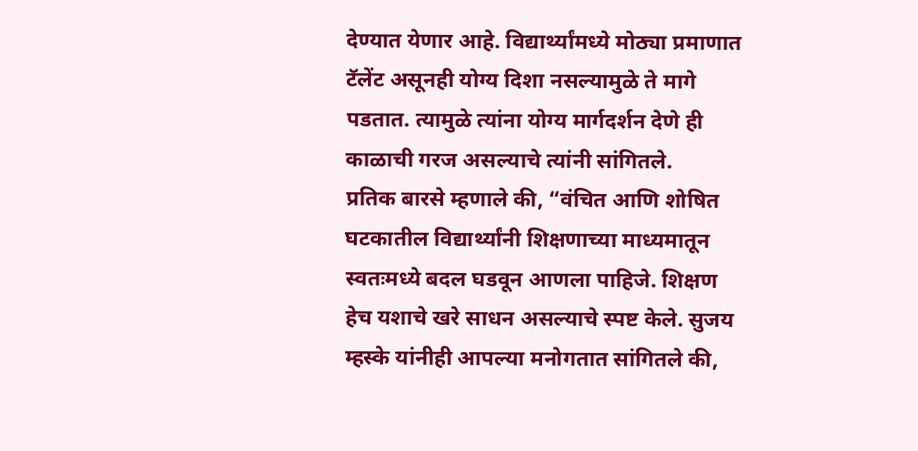देण्यात येणार आहे. विद्यार्थ्यांमध्ये मोठ्या प्रमाणात टॅलेंट असूनही योग्य दिशा नसल्यामुळे ते मागे पडतात. त्यामुळे त्यांना योग्य मार्गदर्शन देणे ही काळाची गरज असल्याचे त्यांनी सांगितले.
प्रतिक बारसे म्हणाले की, “वंचित आणि शोषित घटकातील विद्यार्थ्यांनी शिक्षणाच्या माध्यमातून स्वतःमध्ये बदल घडवून आणला पाहिजे. शिक्षण हेच यशाचे खरे साधन असल्याचे स्पष्ट केले. सुजय म्हस्के यांनीही आपल्या मनोगतात सांगितले की,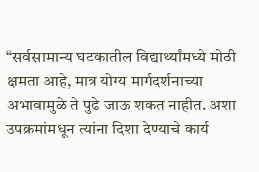“सर्वसामान्य घटकातील विद्यार्थ्यांमध्ये मोठी क्षमता आहे, मात्र योग्य मार्गदर्शनाच्या अभावामुळे ते पुढे जाऊ शकत नाहीत. अशा उपक्रमांमधून त्यांना दिशा देण्याचे कार्य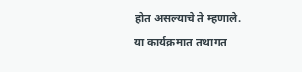होत असल्याचे ते म्हणाले.
या कार्यक्रमात तथागत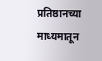प्रतिष्ठानच्या माध्यमातून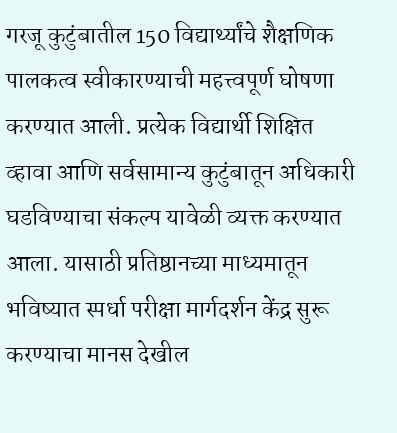गरजू कुटुंबातील 150 विद्यार्थ्यांचे शैक्षणिक पालकत्व स्वीकारण्याची महत्त्वपूर्ण घोषणा करण्यात आली. प्रत्येक विद्यार्थी शिक्षित व्हावा आणि सर्वसामान्य कुटुंबातून अधिकारी घडविण्याचा संकल्प यावेळी व्यक्त करण्यात आला. यासाठी प्रतिष्ठानच्या माध्यमातून भविष्यात स्पर्धा परीक्षा मार्गदर्शन केंद्र सुरू करण्याचा मानस देखील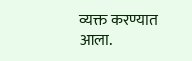व्यक्त करण्यात आला.